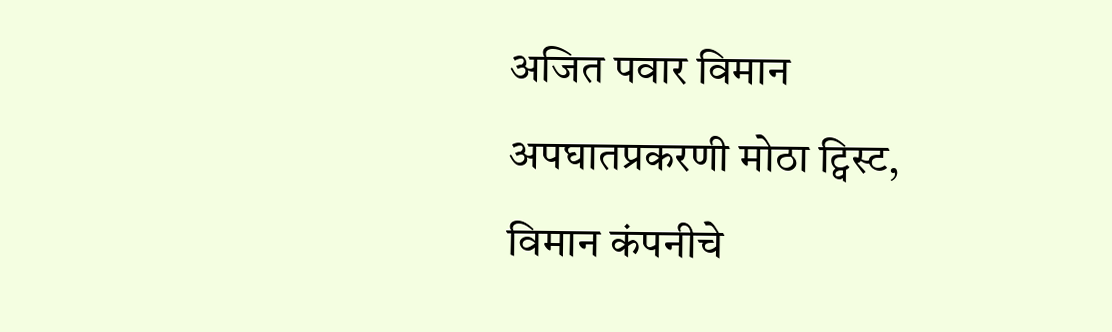अजित पवार विमान अपघातप्रकरणी मोठा ट्विस्ट, विमान कंपनीचे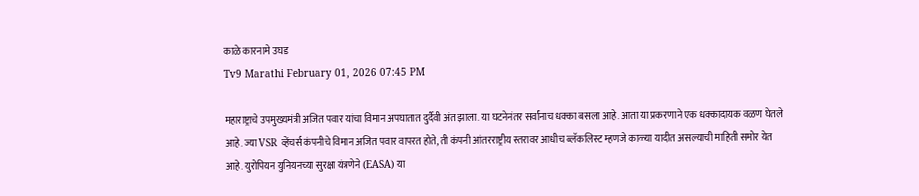काळे कारनामे उघड
Tv9 Marathi February 01, 2026 07:45 PM

महाराष्ट्राचे उपमुख्यमंत्री अजित पवार यांचा विमान अपघातात दुर्दैवी अंत झाला. या घटनेनंतर सर्वांनाच धक्का बसला आहे. आता या प्रकरणाने एक धक्कादायक वळण घेतले आहे. ज्या VSR व्हेंचर्स कंपनीचे विमान अजित पवार वापरत होते, ती कंपनी आंतरराष्ट्रीय स्तरावर आधीच ब्लॅकलिस्ट म्हणजे काळ्या यादीत असल्याची माहिती समोर येत आहे. युरोपियन युनियनच्या सुरक्षा यंत्रणेने (EASA) या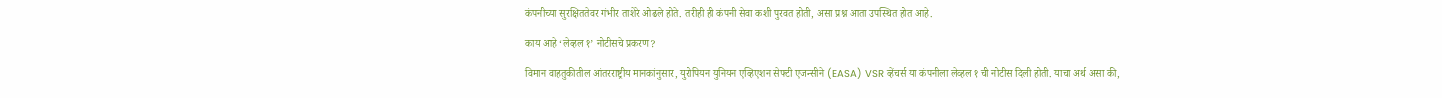कंपनीच्या सुरक्षिततेवर गंभीर ताशेरे ओढले होते. तरीही ही कंपनी सेवा कशी पुरवत होती, असा प्रश्न आता उपस्थित होत आहे.

काय आहे ‘लेव्हल १’ नोटीसचे प्रकरण?

विमान वाहतुकीतील आंतरराष्ट्रीय मानकांनुसार, युरोपियन युनियन एव्हिएशन सेफ्टी एजन्सीने (EASA) VSR व्हेंचर्स या कंपनीला लेव्हल १ ची नोटीस दिली होती. याचा अर्थ असा की,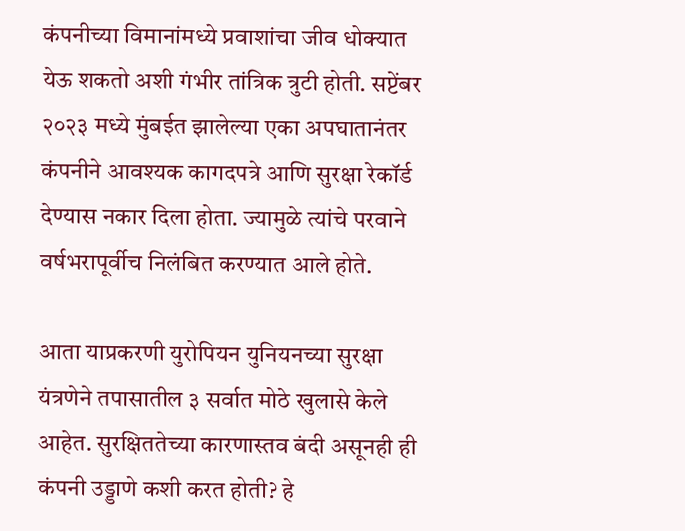कंपनीच्या विमानांमध्ये प्रवाशांचा जीव धोक्यात येऊ शकतो अशी गंभीर तांत्रिक त्रुटी होती. सप्टेंबर २०२३ मध्ये मुंबईत झालेल्या एका अपघातानंतर कंपनीने आवश्यक कागदपत्रे आणि सुरक्षा रेकॉर्ड देण्यास नकार दिला होता. ज्यामुळे त्यांचे परवाने वर्षभरापूर्वीच निलंबित करण्यात आले होते.

आता याप्रकरणी युरोपियन युनियनच्या सुरक्षा यंत्रणेने तपासातील ३ सर्वात मोठे खुलासे केले आहेत. सुरक्षिततेच्या कारणास्तव बंदी असूनही ही कंपनी उड्डाणे कशी करत होती? हे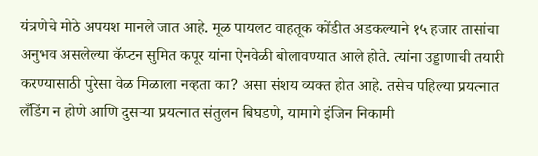यंत्रणेचे मोठे अपयश मानले जात आहे. मूळ पायलट वाहतूक कोंडीत अडकल्याने १५ हजार तासांचा अनुभव असलेल्या कॅप्टन सुमित कपूर यांना ऐनवेळी बोलावण्यात आले होते. त्यांना उड्डाणाची तयारी करण्यासाठी पुरेसा वेळ मिळाला नव्हता का? असा संशय व्यक्त होत आहे. तसेच पहिल्या प्रयत्नात लँडिंग न होणे आणि दुसऱ्या प्रयत्नात संतुलन बिघडणे, यामागे इंजिन निकामी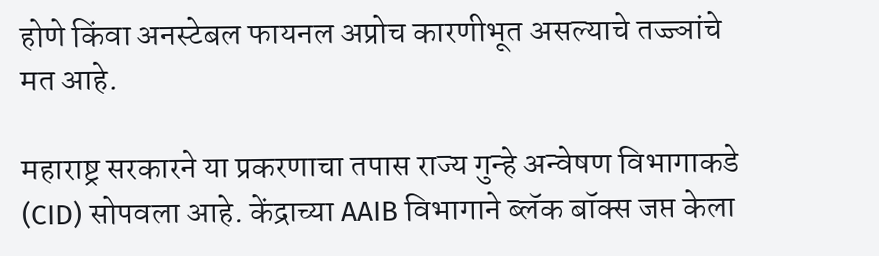होणे किंवा अनस्टेबल फायनल अप्रोच कारणीभूत असल्याचे तज्ज्ञांचे मत आहे.

महाराष्ट्र सरकारने या प्रकरणाचा तपास राज्य गुन्हे अन्वेषण विभागाकडे (CID) सोपवला आहे. केंद्राच्या AAIB विभागाने ब्लॅक बॉक्स जप्त केला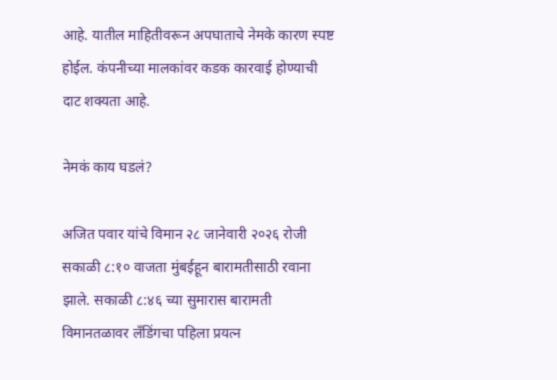आहे. यातील माहितीवरून अपघाताचे नेमके कारण स्पष्ट होईल. कंपनीच्या मालकांवर कडक कारवाई होण्याची दाट शक्यता आहे.

नेमकं काय घडलं?

अजित पवार यांचे विमान २८ जानेवारी २०२६ रोजी सकाळी ८:१० वाजता मुंबईहून बारामतीसाठी रवाना झाले. सकाळी ८:४६ च्या सुमारास बारामती विमानतळावर लँडिंगचा पहिला प्रयत्न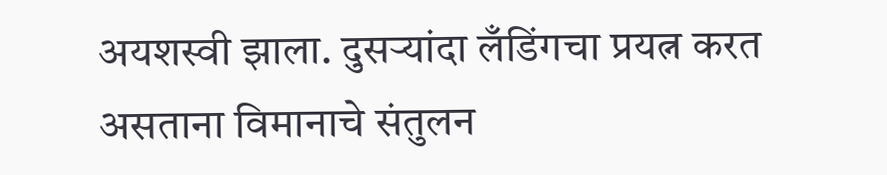अयशस्वी झाला. दुसऱ्यांदा लँडिंगचा प्रयत्न करत असताना विमानाचे संतुलन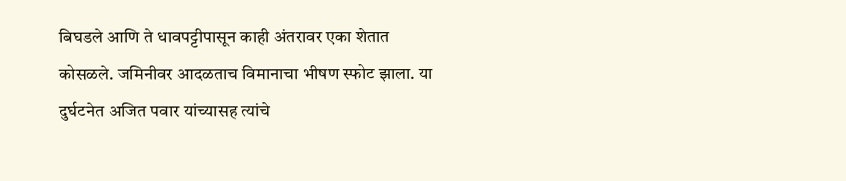बिघडले आणि ते धावपट्टीपासून काही अंतरावर एका शेतात कोसळले. जमिनीवर आदळताच विमानाचा भीषण स्फोट झाला. या दुर्घटनेत अजित पवार यांच्यासह त्यांचे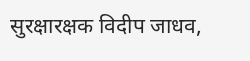सुरक्षारक्षक विदीप जाधव,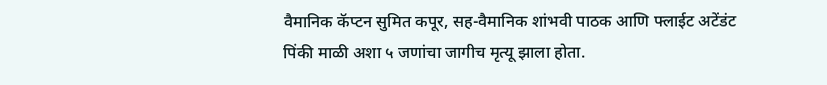वैमानिक कॅप्टन सुमित कपूर, सह-वैमानिक शांभवी पाठक आणि फ्लाईट अटेंडंट पिंकी माळी अशा ५ जणांचा जागीच मृत्यू झाला होता.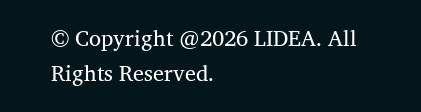© Copyright @2026 LIDEA. All Rights Reserved.